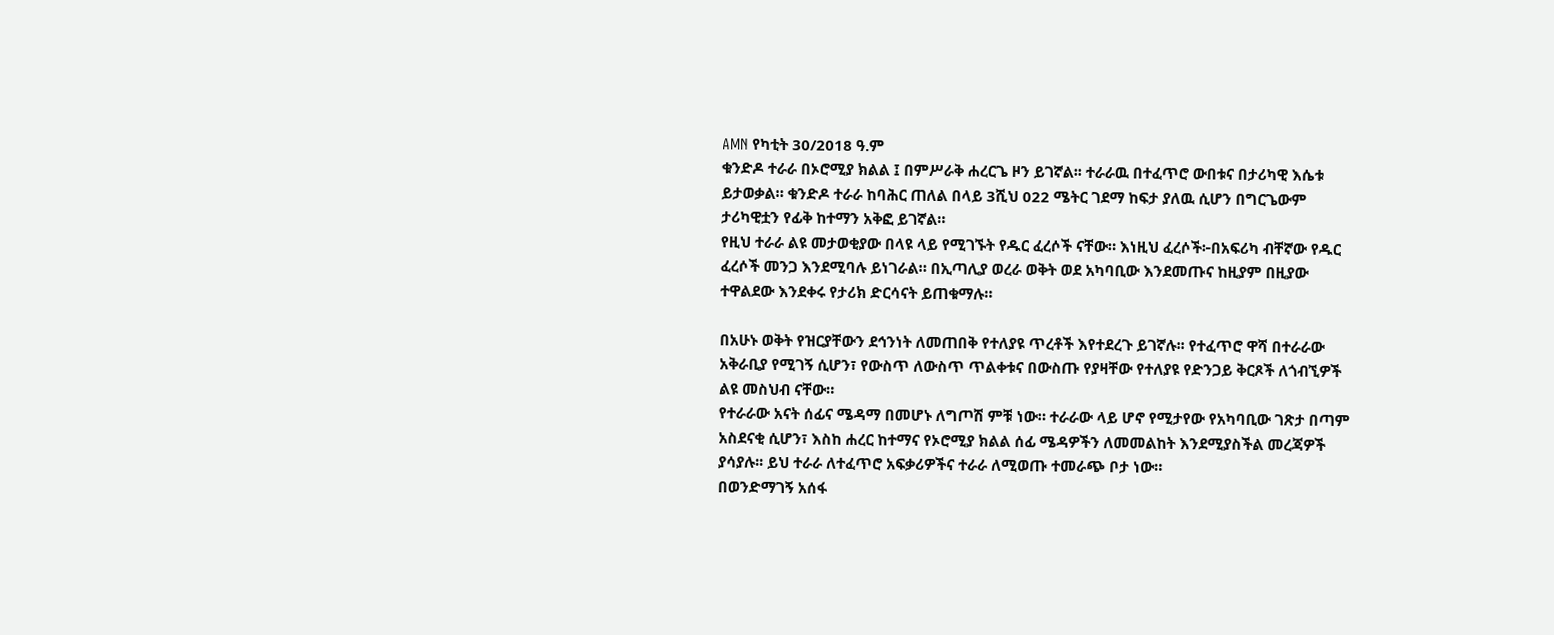AMN የካቲት 30/2018 ዓ.ም
ቁንድዶ ተራራ በኦሮሚያ ክልል ፤ በምሥራቅ ሐረርጌ ዞን ይገኛል፡፡ ተራራዉ በተፈጥሮ ውበቱና በታሪካዊ እሴቱ ይታወቃል። ቁንድዶ ተራራ ከባሕር ጠለል በላይ 3ሺህ 022 ሜትር ገደማ ከፍታ ያለዉ ሲሆን በግርጌውም ታሪካዊቷን የፊቅ ከተማን አቅፎ ይገኛል።
የዚህ ተራራ ልዩ መታወቂያው በላዩ ላይ የሚገኙት የዱር ፈረሶች ናቸው። እነዚህ ፈረሶች፦በአፍሪካ ብቸኛው የዱር ፈረሶች መንጋ እንደሚባሉ ይነገራል። በኢጣሊያ ወረራ ወቅት ወደ አካባቢው እንደመጡና ከዚያም በዚያው ተዋልደው እንደቀሩ የታሪክ ድርሳናት ይጠቁማሉ።

በአሁኑ ወቅት የዝርያቸውን ደኅንነት ለመጠበቅ የተለያዩ ጥረቶች እየተደረጉ ይገኛሉ፡፡ የተፈጥሮ ዋሻ በተራራው አቅራቢያ የሚገኝ ሲሆን፣ የውስጥ ለውስጥ ጥልቀቱና በውስጡ የያዛቸው የተለያዩ የድንጋይ ቅርጾች ለጎብኚዎች ልዩ መስህብ ናቸው።
የተራራው አናት ሰፊና ሜዳማ በመሆኑ ለግጦሽ ምቹ ነው። ተራራው ላይ ሆኖ የሚታየው የአካባቢው ገጽታ በጣም አስደናቂ ሲሆን፣ እስከ ሐረር ከተማና የኦሮሚያ ክልል ሰፊ ሜዳዎችን ለመመልከት እንደሚያስችል መረጃዎች ያሳያሉ፡፡ ይህ ተራራ ለተፈጥሮ አፍቃሪዎችና ተራራ ለሚወጡ ተመራጭ ቦታ ነው።
በወንድማገኝ አሰፋ